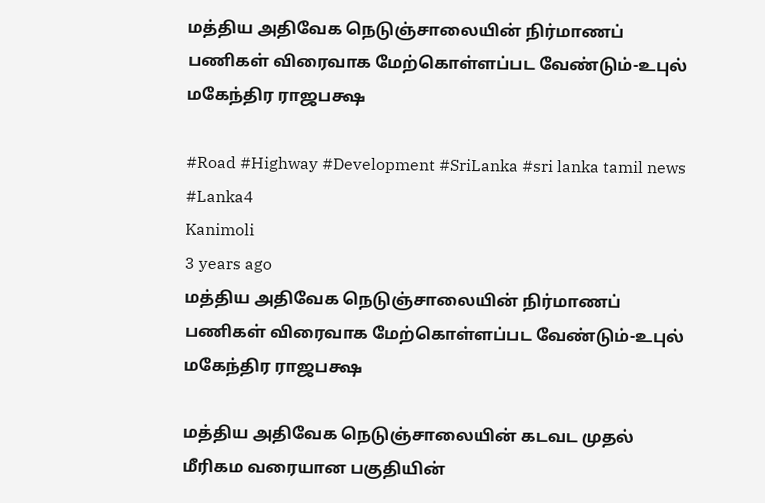மத்திய அதிவேக நெடுஞ்சாலையின் நிர்மாணப் பணிகள் விரைவாக மேற்கொள்ளப்பட வேண்டும்-உபுல் மகேந்திர ராஜபக்ஷ

#Road #Highway #Development #SriLanka #sri lanka tamil news #Lanka4
Kanimoli
3 years ago
மத்திய அதிவேக நெடுஞ்சாலையின் நிர்மாணப் பணிகள் விரைவாக மேற்கொள்ளப்பட வேண்டும்-உபுல் மகேந்திர ராஜபக்ஷ

மத்திய அதிவேக நெடுஞ்சாலையின் கடவட முதல் மீரிகம வரையான பகுதியின்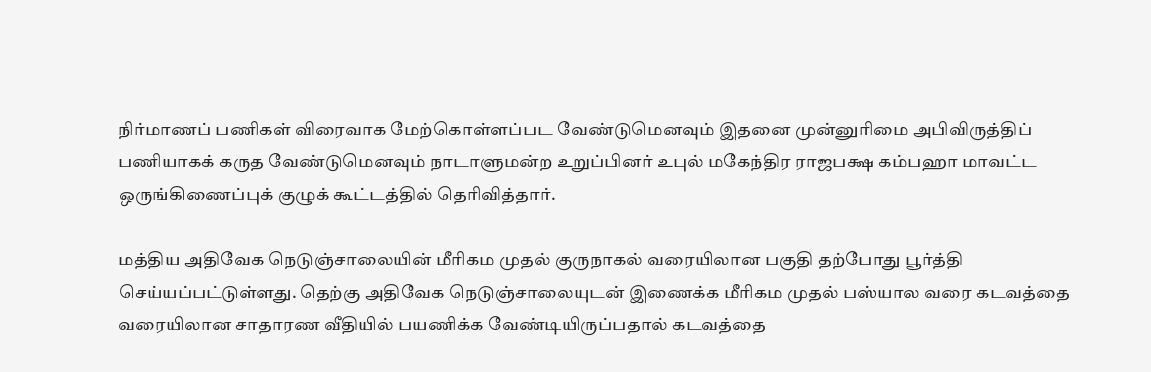நிர்மாணப் பணிகள் விரைவாக மேற்கொள்ளப்பட வேண்டுமெனவும் இதனை முன்னுரிமை அபிவிருத்திப் பணியாகக் கருத வேண்டுமெனவும் நாடாளுமன்ற உறுப்பினர் உபுல் மகேந்திர ராஜபக்ஷ கம்பஹா மாவட்ட ஒருங்கிணைப்புக் குழுக் கூட்டத்தில் தெரிவித்தார்.

மத்திய அதிவேக நெடுஞ்சாலையின் மீரிகம முதல் குருநாகல் வரையிலான பகுதி தற்போது பூர்த்தி செய்யப்பட்டுள்ளது. தெற்கு அதிவேக நெடுஞ்சாலையுடன் இணைக்க மீரிகம முதல் பஸ்யால வரை கடவத்தை வரையிலான சாதாரண வீதியில் பயணிக்க வேண்டியிருப்பதால் கடவத்தை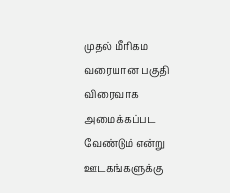முதல் மீரிகம வரையான பகுதி விரைவாக அமைக்கப்பட வேண்டும் என்று ஊடகங்களுக்கு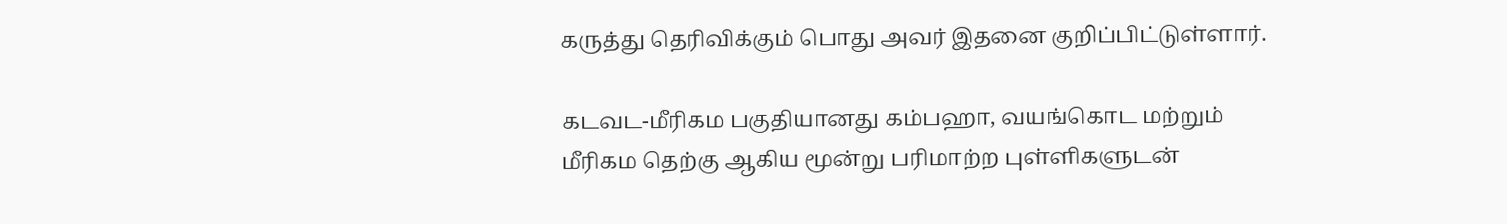கருத்து தெரிவிக்கும் பொது அவர் இதனை குறிப்பிட்டுள்ளார்.

கடவட-மீரிகம பகுதியானது கம்பஹா, வயங்கொட மற்றும் மீரிகம தெற்கு ஆகிய மூன்று பரிமாற்ற புள்ளிகளுடன்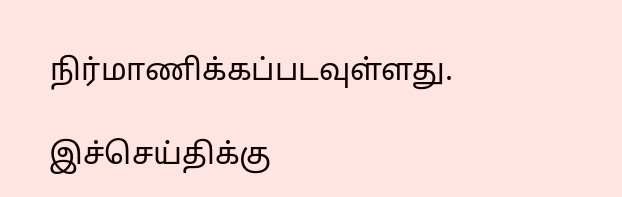நிர்மாணிக்கப்படவுள்ளது.

இச்செய்திக்கு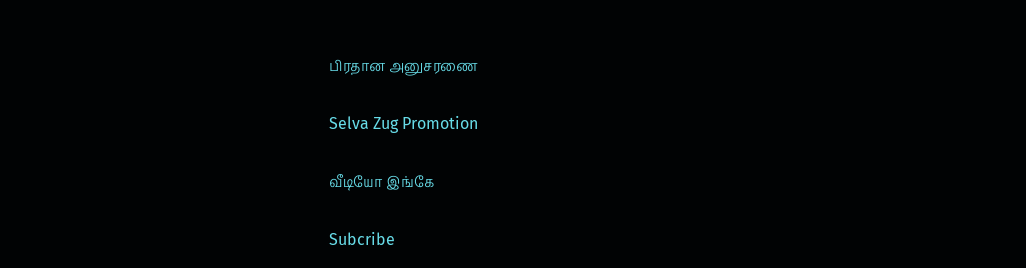பிரதான அனுசரணை

Selva Zug Promotion

வீடியோ இங்கே

Subcribe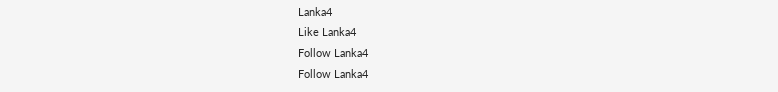Lanka4
Like Lanka4
Follow Lanka4
Follow Lanka4